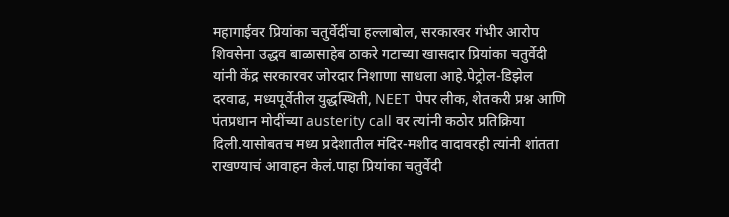महागाईवर प्रियांका चतुर्वेदींचा हल्लाबोल, सरकारवर गंभीर आरोप
शिवसेना उद्धव बाळासाहेब ठाकरे गटाच्या खासदार प्रियांका चतुर्वेदी यांनी केंद्र सरकारवर जोरदार निशाणा साधला आहे.पेट्रोल-डिझेल दरवाढ, मध्यपूर्वेतील युद्धस्थिती, NEET पेपर लीक, शेतकरी प्रश्न आणि पंतप्रधान मोदींच्या austerity call वर त्यांनी कठोर प्रतिक्रिया दिली.यासोबतच मध्य प्रदेशातील मंदिर-मशीद वादावरही त्यांनी शांतता राखण्याचं आवाहन केलं.पाहा प्रियांका चतुर्वेदी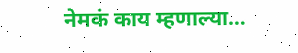नेमकं काय म्हणाल्या…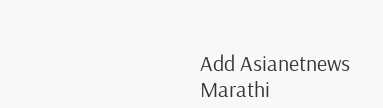Add Asianetnews Marathi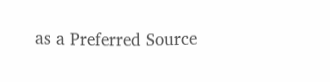as a Preferred Source